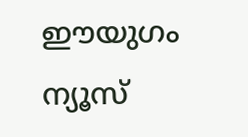ഈയുഗം ന്യൂസ്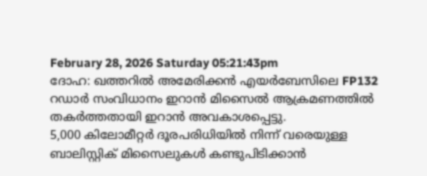February 28, 2026 Saturday 05:21:43pm
ദോഹ: ഖത്തറിൽ അമേരിക്കൻ എയർബേസിലെ FP132 റഡാർ സംവിധാനം ഇറാൻ മിസൈൽ ആക്രമണത്തിൽ തകർത്തതായി ഇറാൻ അവകാശപ്പെട്ടു.
5,000 കിലോമീറ്റർ ദൂരപരിധിയിൽ നിന്ന് വരെയുള്ള ബാലിസ്റ്റിക് മിസൈലുകൾ കണ്ടുപിടിക്കാൻ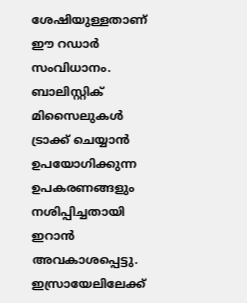ശേഷിയുള്ളതാണ് ഈ റഡാർ സംവിധാനം. ബാലിസ്റ്റിക് മിസൈലുകൾ ട്രാക്ക് ചെയ്യാൻ ഉപയോഗിക്കുന്ന ഉപകരണങ്ങളും നശിപ്പിച്ചതായി ഇറാൻ അവകാശപ്പെട്ടു.
ഇസ്രായേലിലേക്ക്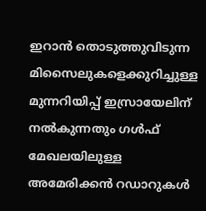ഇറാൻ തൊടുത്തുവിടുന്ന മിസൈലുകളെക്കുറിച്ചുള്ള മുന്നറിയിപ്പ് ഇസ്രായേലിന് നൽകുന്നതും ഗൾഫ് മേഖലയിലുള്ള അമേരിക്കൻ റഡാറുകൾ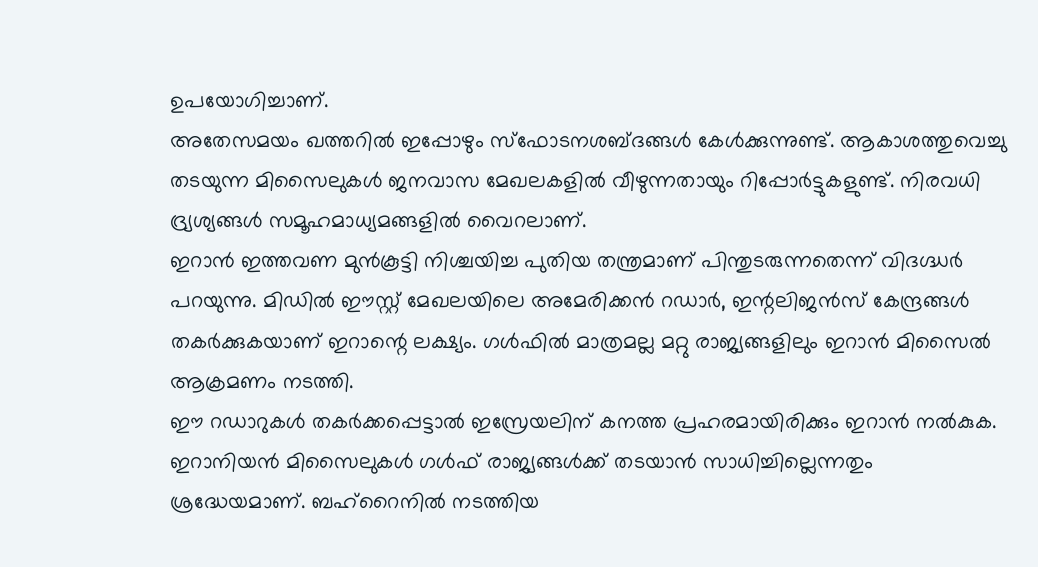ഉപയോഗിച്ചാണ്.
അതേസമയം ഖത്തറിൽ ഇപ്പോഴും സ്ഫോടനശബ്ദങ്ങൾ കേൾക്കുന്നുണ്ട്. ആകാശത്തുവെച്ചു തടയുന്ന മിസൈലുകൾ ജനവാസ മേഖലകളിൽ വീഴുന്നതായും റിപ്പോർട്ടുകളുണ്ട്. നിരവധി ദ്ര്യശ്യങ്ങൾ സമൂഹമാധ്യമങ്ങളിൽ വൈറലാണ്.
ഇറാൻ ഇത്തവണ മുൻകൂട്ടി നിശ്ചയിച്ച പുതിയ തന്ത്രമാണ് പിന്തുടരുന്നതെന്ന് വിദഗ്ദ്ധർ പറയുന്നു. മിഡിൽ ഈസ്റ്റ് മേഖലയിലെ അമേരിക്കൻ റഡാർ, ഇന്റലിജൻസ് കേന്ദ്രങ്ങൾ തകർക്കുകയാണ് ഇറാന്റെ ലക്ഷ്യം. ഗൾഫിൽ മാത്രമല്ല മറ്റു രാജ്യങ്ങളിലും ഇറാൻ മിസൈൽ ആക്രമണം നടത്തി.
ഈ റഡാറുകൾ തകർക്കപ്പെട്ടാൽ ഇസ്രേയലിന് കനത്ത പ്രഹരമായിരിക്കും ഇറാൻ നൽകുക.
ഇറാനിയൻ മിസൈലുകൾ ഗൾഫ് രാജ്യങ്ങൾക്ക് തടയാൻ സാധിച്ചില്ലെന്നതും ശ്രദ്ധേയമാണ്. ബഹ്റൈനിൽ നടത്തിയ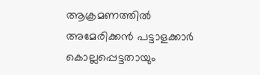ആക്രമണത്തിൽ അമേരിക്കൻ പട്ടാളക്കാർ കൊല്ലപ്പെട്ടതായും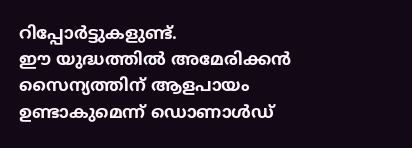റിപ്പോർട്ടുകളുണ്ട്.
ഈ യുദ്ധത്തിൽ അമേരിക്കൻ സൈന്യത്തിന് ആളപായം ഉണ്ടാകുമെന്ന് ഡൊണാൾഡ്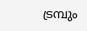ട്രമ്പും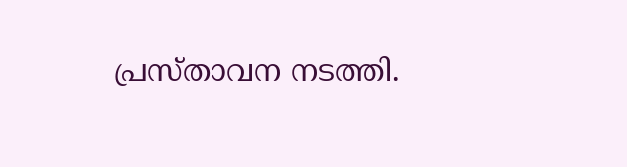പ്രസ്താവന നടത്തി.